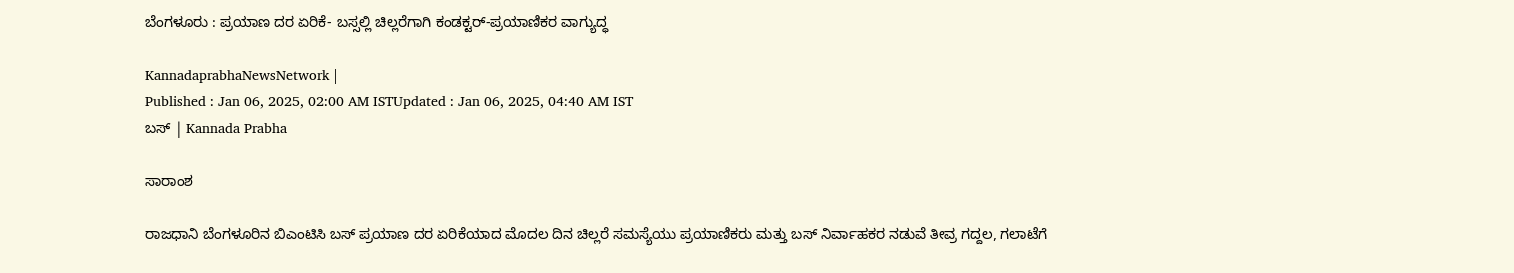ಬೆಂಗಳೂರು : ಪ್ರಯಾಣ ದರ ಏರಿಕೆ- ಬಸ್ಸಲ್ಲಿ ಚಿಲ್ಲರೆಗಾಗಿ ಕಂಡಕ್ಟರ್‌-ಪ್ರಯಾಣಿಕರ ವಾಗ್ಯುದ್ಧ

KannadaprabhaNewsNetwork |
Published : Jan 06, 2025, 02:00 AM ISTUpdated : Jan 06, 2025, 04:40 AM IST
ಬಸ್‌ | Kannada Prabha

ಸಾರಾಂಶ

ರಾಜಧಾನಿ ಬೆಂಗಳೂರಿನ ಬಿಎಂಟಿಸಿ ಬಸ್‌ ಪ್ರಯಾಣ ದರ ಏರಿಕೆಯಾದ ಮೊದಲ ದಿನ ಚಿಲ್ಲರೆ ಸಮಸ್ಯೆಯು ಪ್ರಯಾಣಿಕರು ಮತ್ತು ಬಸ್‌ ನಿರ್ವಾಹಕರ ನಡುವೆ ತೀವ್ರ ಗದ್ದಲ, ಗಲಾಟೆಗೆ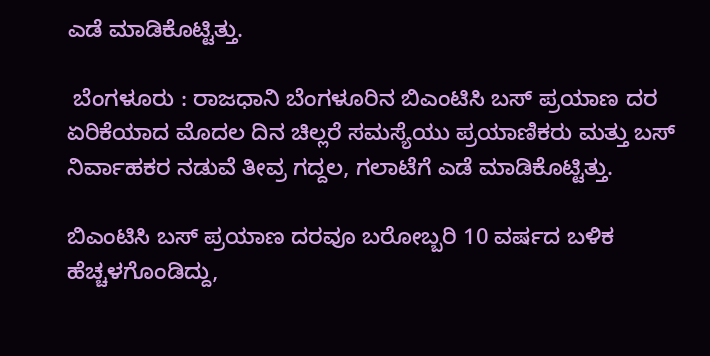ಎಡೆ ಮಾಡಿಕೊಟ್ಟಿತ್ತು.

 ಬೆಂಗಳೂರು : ರಾಜಧಾನಿ ಬೆಂಗಳೂರಿನ ಬಿಎಂಟಿಸಿ ಬಸ್‌ ಪ್ರಯಾಣ ದರ ಏರಿಕೆಯಾದ ಮೊದಲ ದಿನ ಚಿಲ್ಲರೆ ಸಮಸ್ಯೆಯು ಪ್ರಯಾಣಿಕರು ಮತ್ತು ಬಸ್‌ ನಿರ್ವಾಹಕರ ನಡುವೆ ತೀವ್ರ ಗದ್ದಲ, ಗಲಾಟೆಗೆ ಎಡೆ ಮಾಡಿಕೊಟ್ಟಿತ್ತು.

ಬಿಎಂಟಿಸಿ ಬಸ್‌ ಪ್ರಯಾಣ ದರವೂ ಬರೋಬ್ಬರಿ 10 ವರ್ಷದ ಬಳಿಕ ಹೆಚ್ಚಳಗೊಂಡಿದ್ದು,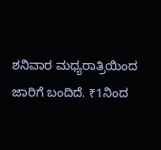ಶನಿವಾರ ಮಧ್ಯರಾತ್ರಿಯಿಂದ ಜಾರಿಗೆ ಬಂದಿದೆ. ₹1ನಿಂದ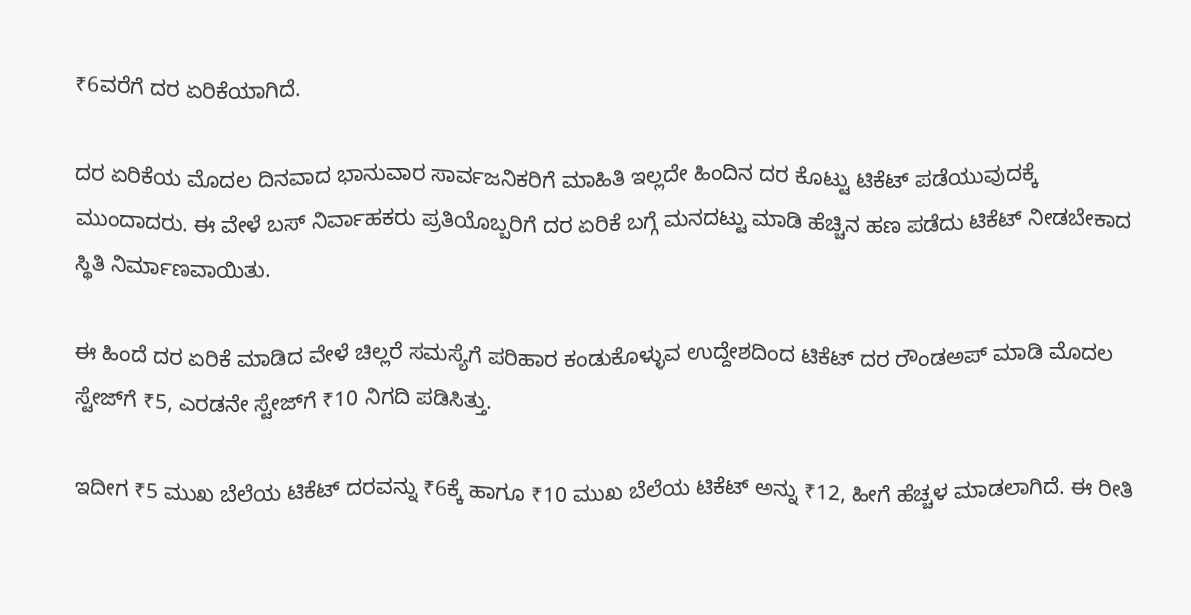₹6ವರೆಗೆ ದರ ಏರಿಕೆಯಾಗಿದೆ.

ದರ ಏರಿಕೆಯ ಮೊದಲ ದಿನವಾದ ಭಾನುವಾರ ಸಾರ್ವಜನಿಕರಿಗೆ ಮಾಹಿತಿ ಇಲ್ಲದೇ ಹಿಂದಿನ ದರ ಕೊಟ್ಟು ಟಿಕೆಟ್‌ ಪಡೆಯುವುದಕ್ಕೆ ಮುಂದಾದರು. ಈ ವೇಳೆ ಬಸ್‌ ನಿರ್ವಾಹಕರು ಪ್ರತಿಯೊಬ್ಬರಿಗೆ ದರ ಏರಿಕೆ ಬಗ್ಗೆ ಮನದಟ್ಟು ಮಾಡಿ ಹೆಚ್ಚಿನ ಹಣ ಪಡೆದು ಟಿಕೆಟ್‌ ನೀಡಬೇಕಾದ ಸ್ಥಿತಿ ನಿರ್ಮಾಣವಾಯಿತು.

ಈ ಹಿಂದೆ ದರ ಏರಿಕೆ ಮಾಡಿದ ವೇಳೆ ಚಿಲ್ಲರೆ ಸಮಸ್ಯೆಗೆ ಪರಿಹಾರ ಕಂಡುಕೊಳ್ಳುವ ಉದ್ದೇಶದಿಂದ ಟಿಕೆಟ್‌ ದರ ರೌಂಡಅಪ್‌ ಮಾಡಿ ಮೊದಲ ಸ್ಟೇಜ್‌ಗೆ ₹5, ಎರಡನೇ ಸ್ಟೇಜ್‌ಗೆ ₹10 ನಿಗದಿ ಪಡಿಸಿತ್ತು.

ಇದೀಗ ₹5 ಮುಖ ಬೆಲೆಯ ಟಿಕೆಟ್‌ ದರವನ್ನು ₹6ಕ್ಕೆ ಹಾಗೂ ₹10 ಮುಖ ಬೆಲೆಯ ಟಿಕೆಟ್‌ ಅನ್ನು ₹12, ಹೀಗೆ ಹೆಚ್ಚಳ ಮಾಡಲಾಗಿದೆ. ಈ ರೀತಿ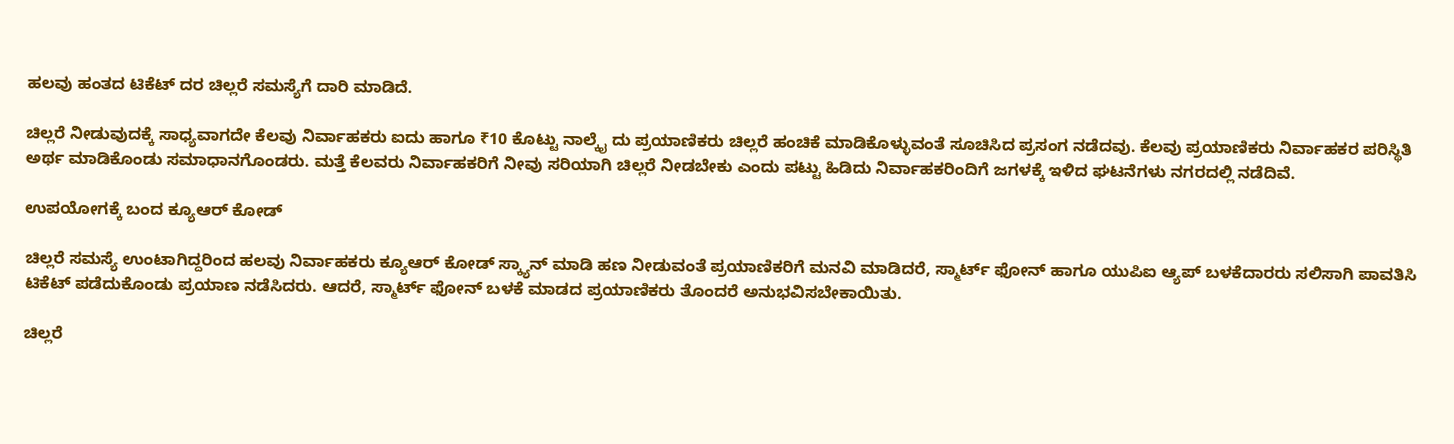ಹಲವು ಹಂತದ ಟಿಕೆಟ್‌ ದರ ಚಿಲ್ಲರೆ ಸಮಸ್ಯೆಗೆ ದಾರಿ ಮಾಡಿದೆ.

ಚಿಲ್ಲರೆ ನೀಡುವುದಕ್ಕೆ ಸಾಧ್ಯವಾಗದೇ ಕೆಲವು ನಿರ್ವಾಹಕರು ಐದು ಹಾಗೂ ₹10 ಕೊಟ್ಟು ನಾಲ್ಕೈ ದು ಪ್ರಯಾಣಿಕರು ಚಿಲ್ಲರೆ ಹಂಚಿಕೆ ಮಾಡಿಕೊಳ್ಳುವಂತೆ ಸೂಚಿಸಿದ ಪ್ರಸಂಗ ನಡೆದವು. ಕೆಲವು ಪ್ರಯಾಣಿಕರು ನಿರ್ವಾಹಕರ ಪರಿಸ್ಥಿತಿ ಅರ್ಥ ಮಾಡಿಕೊಂಡು ಸಮಾಧಾನಗೊಂಡರು. ಮತ್ತೆ ಕೆಲವರು ನಿರ್ವಾಹಕರಿಗೆ ನೀವು ಸರಿಯಾಗಿ ಚಿಲ್ಲರೆ ನೀಡಬೇಕು ಎಂದು ಪಟ್ಟು ಹಿಡಿದು ನಿರ್ವಾಹಕರಿಂದಿಗೆ ಜಗಳಕ್ಕೆ ಇಳಿದ ಘಟನೆಗಳು ನಗರದಲ್ಲಿ ನಡೆದಿವೆ.

ಉಪಯೋಗಕ್ಕೆ ಬಂದ ಕ್ಯೂಆರ್‌ ಕೋಡ್‌

ಚಿಲ್ಲರೆ ಸಮಸ್ಯೆ ಉಂಟಾಗಿದ್ದರಿಂದ ಹಲವು ನಿರ್ವಾಹಕರು ಕ್ಯೂಆರ್‌ ಕೋಡ್‌ ಸ್ಕ್ಯಾನ್‌ ಮಾಡಿ ಹಣ ನೀಡುವಂತೆ ಪ್ರಯಾಣಿಕರಿಗೆ ಮನವಿ ಮಾಡಿದರೆ, ಸ್ಮಾರ್ಟ್‌ ಫೋನ್‌ ಹಾಗೂ ಯುಪಿಐ ಆ್ಯಪ್‌ ಬಳಕೆದಾರರು ಸಲಿಸಾಗಿ ಪಾವತಿಸಿ ಟಿಕೆಟ್‌ ಪಡೆದುಕೊಂಡು ಪ್ರಯಾಣ ನಡೆಸಿದರು. ಆದರೆ, ಸ್ಮಾರ್ಟ್‌ ಫೋನ್‌ ಬಳಕೆ ಮಾಡದ ಪ್ರಯಾಣಿಕರು ತೊಂದರೆ ಅನುಭವಿಸಬೇಕಾಯಿತು.

ಚಿಲ್ಲರೆ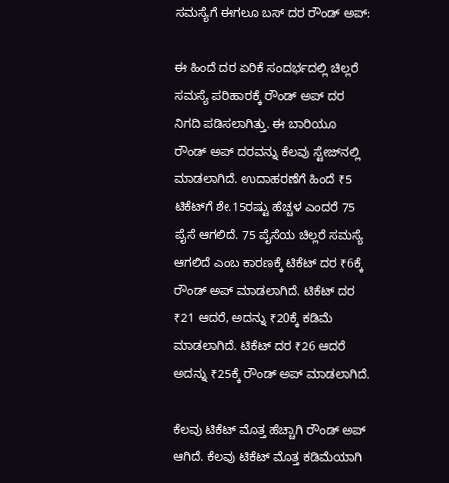ಸಮಸ್ಯೆಗೆ ಈಗಲೂ ಬಸ್‌ ದರ ರೌಂಡ್‌ ಅಪ್:

ಈ ಹಿಂದೆ ದರ ಏರಿಕೆ ಸಂದರ್ಭದಲ್ಲಿ ಚಿಲ್ಲರೆ ಸಮಸ್ಯೆ ಪರಿಹಾರಕ್ಕೆ ರೌಂಡ್‌ ಅಪ್‌ ದರ ನಿಗದಿ ಪಡಿಸಲಾಗಿತ್ತು. ಈ ಬಾರಿಯೂ ರೌಂಡ್‌ ಅಪ್‌ ದರವನ್ನು ಕೆಲವು ಸ್ಟೇಜ್‌ನಲ್ಲಿ ಮಾಡಲಾಗಿದೆ. ಉದಾಹರಣೆಗೆ ಹಿಂದೆ ₹5 ಟಿಕೆಟ್‌ಗೆ ಶೇ.15ರಷ್ಟು ಹೆಚ್ಚಳ ಎಂದರೆ 75 ಪೈಸೆ ಆಗಲಿದೆ. 75 ಪೈಸೆಯ ಚಿಲ್ಲರೆ ಸಮಸ್ಯೆ ಆಗಲಿದೆ ಎಂಬ ಕಾರಣಕ್ಕೆ ಟಿಕೆಟ್‌ ದರ ₹6ಕ್ಕೆ ರೌಂಡ್‌ ಅಪ್‌ ಮಾಡಲಾಗಿದೆ. ಟಿಕೆಟ್‌ ದರ ₹21 ಆದರೆ, ಅದನ್ನು ₹20ಕ್ಕೆ ಕಡಿಮೆ ಮಾಡಲಾಗಿದೆ. ಟಿಕೆಟ್‌ ದರ ₹26 ಆದರೆ ಅದನ್ನು ₹25ಕ್ಕೆ ರೌಂಡ್‌ ಅಪ್‌ ಮಾಡಲಾಗಿದೆ.

ಕೆಲವು ಟಿಕೆಟ್‌ ಮೊತ್ತ ಹೆಚ್ಚಾಗಿ ರೌಂಡ್‌ ಅಪ್‌ ಆಗಿದೆ. ಕೆಲವು ಟಿಕೆಟ್‌ ಮೊತ್ತ ಕಡಿಮೆಯಾಗಿ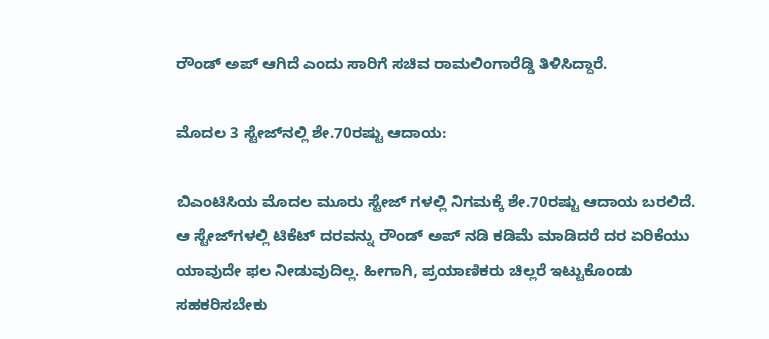ರೌಂಡ್‌ ಅಪ್‌ ಆಗಿದೆ ಎಂದು ಸಾರಿಗೆ ಸಚಿವ ರಾಮಲಿಂಗಾರೆಡ್ಡಿ ತಿಳಿಸಿದ್ದಾರೆ.

ಮೊದಲ 3 ಸ್ಟೇಜ್‌ನಲ್ಲಿ ಶೇ.70ರಷ್ಟು ಆದಾಯ:

ಬಿಎಂಟಿಸಿಯ ಮೊದಲ ಮೂರು ಸ್ಟೇಜ್‌ ಗಳಲ್ಲಿ ನಿಗಮಕ್ಕೆ ಶೇ.70ರಷ್ಟು ಆದಾಯ ಬರಲಿದೆ. ಆ ಸ್ಟೇಜ್‌ಗಳಲ್ಲಿ ಟಿಕೆಟ್‌ ದರವನ್ನು ರೌಂಡ್‌ ಅಪ್‌ ನಡಿ ಕಡಿಮೆ ಮಾಡಿದರೆ ದರ ಏರಿಕೆಯು ಯಾವುದೇ ಫಲ ನೀಡುವುದಿಲ್ಲ. ಹೀಗಾಗಿ, ಪ್ರಯಾಣಿಕರು ಚಿಲ್ಲರೆ ಇಟ್ಟುಕೊಂಡು ಸಹಕರಿಸಬೇಕು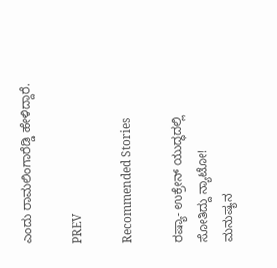ಎಂದು ರಾಮಲಿಂಗಾರೆಡ್ಡಿ ಹೇಳಿದ್ದಾರೆ.

PREV

Recommended Stories

ರಷ್ಯಾ- ಉಕ್ರೇನ್‌ ಯುದ್ಧದಲ್ಲಿ ಸೋತಿದ್ದು ನ್ಯಾಟೋ!
ಮನುಷ್ಯನ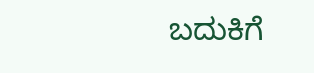ಬದುಕಿಗೆ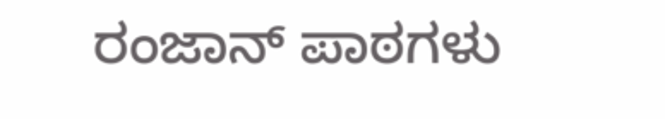ರಂಜಾನ್‌ ಪಾಠಗಳು